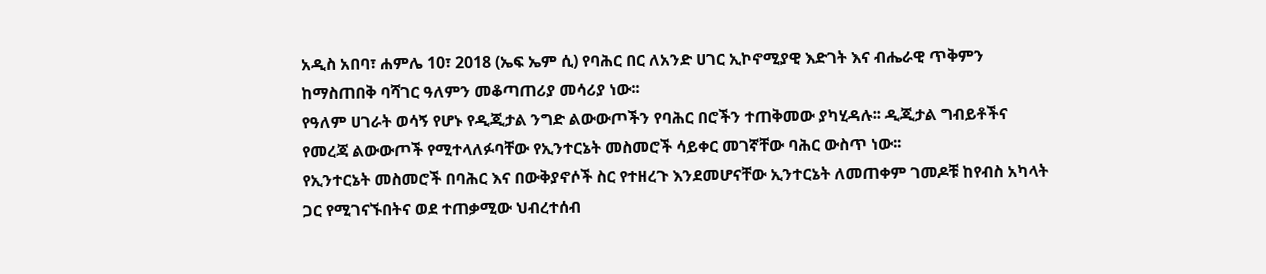አዲስ አበባ፣ ሐምሌ 10፣ 2018 (ኤፍ ኤም ሲ) የባሕር በር ለአንድ ሀገር ኢኮኖሚያዊ እድገት እና ብሔራዊ ጥቅምን ከማስጠበቅ ባሻገር ዓለምን መቆጣጠሪያ መሳሪያ ነው፡፡
የዓለም ሀገራት ወሳኝ የሆኑ የዲጂታል ንግድ ልውውጦችን የባሕር በሮችን ተጠቅመው ያካሂዳሉ፡፡ ዲጂታል ግብይቶችና የመረጃ ልውውጦች የሚተላለፉባቸው የኢንተርኔት መስመሮች ሳይቀር መገኛቸው ባሕር ውስጥ ነው፡፡
የኢንተርኔት መስመሮች በባሕር እና በውቅያኖሶች ስር የተዘረጉ እንደመሆናቸው ኢንተርኔት ለመጠቀም ገመዶቹ ከየብስ አካላት ጋር የሚገናኙበትና ወደ ተጠቃሚው ህብረተሰብ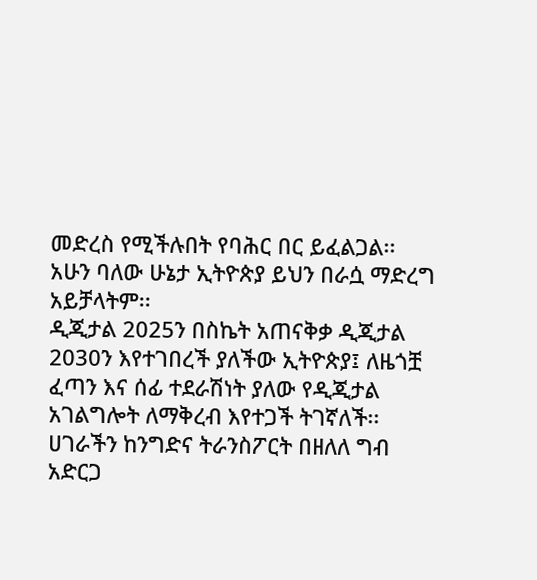መድረስ የሚችሉበት የባሕር በር ይፈልጋል፡፡ አሁን ባለው ሁኔታ ኢትዮጵያ ይህን በራሷ ማድረግ አይቻላትም፡፡
ዲጂታል 2025ን በስኬት አጠናቅቃ ዲጂታል 2030ን እየተገበረች ያለችው ኢትዮጵያ፤ ለዜጎቿ ፈጣን እና ሰፊ ተደራሽነት ያለው የዲጂታል አገልግሎት ለማቅረብ እየተጋች ትገኛለች፡፡
ሀገራችን ከንግድና ትራንስፖርት በዘለለ ግብ አድርጋ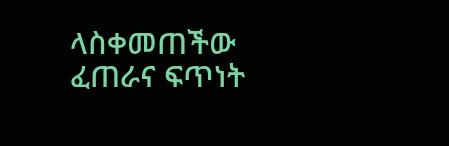ላስቀመጠችው ፈጠራና ፍጥነት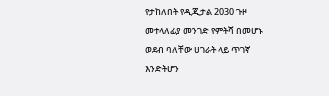የታከለበት የዲጂታል 2030 ጉዞ መተላለፊያ መንገድ የምትሻ በመሆኑ ወደብ ባለቸው ሀገራት ላይ ጥገኛ እንድትሆን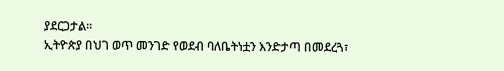ያደርጋታል፡፡
ኢትዮጵያ በህገ ወጥ መንገድ የወደብ ባለቤትነቷን እንድታጣ በመደረጓ፣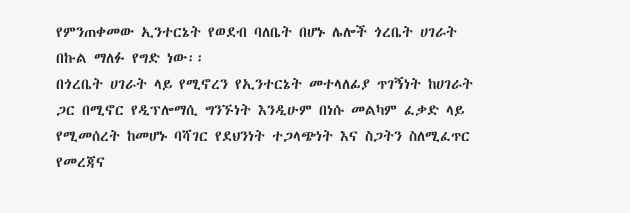የምንጠቀመው ኢንተርኔት የወደብ ባለቤት በሆኑ ሌሎች ጎረቤት ሀገራት በኩል ማለፉ የግድ ነው፡፡
በጎረቤት ሀገራት ላይ የሚኖረን የኢንተርኔት መተላለፊያ ጥገኝነት ከሀገራት ጋር በሚኖር የዲፕሎማሲ ግንኙነት እንዲሁም በነሱ መልካም ፈቃድ ላይ የሚመሰረት ከመሆኑ ባሻገር የደህንነት ተጋላጭነት እና ስጋትን ስለሚፈጥር የመረጃና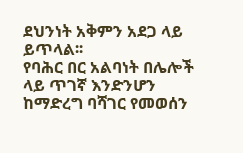ደህንነት አቅምን አደጋ ላይ ይጥላል፡፡
የባሕር በር አልባነት በሌሎች ላይ ጥገኛ እንድንሆን ከማድረግ ባሻገር የመወሰን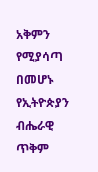አቅምን የሚያሳጣ በመሆኑ የኢትዮጵያን ብሔራዊ ጥቅም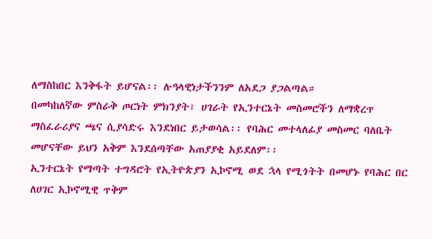ለማስከበር እንቅፋት ይሆናል፡፡ ሉዓላዊነታችንንም ለአደጋ ያጋልጣል።
በመካከለኛው ምስራቅ ጦርነት ምክንያት፣ ሀገራት የኢንተርኔት መስመሮችን ለማቋረጥ ማስፈራሪያና ጫና ሲያሳድሩ እንደነበር ይታወሳል፡፡ የባሕር መተላለፊያ መስመር ባለቤት መሆናቸው ይህን አቅም እንደሰጣቸው አጠያያቂ አይደለም፡፡
ኢንተርኔት የማጣት ተግዳሮት የኢትዮጵያን ኢኮኖሚ ወደ ኋላ የሚጎትት በመሆኑ የባሕር በር ለሀገር ኢኮኖሚዊ ጥቅም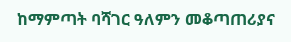ከማምጣት ባሻገር ዓለምን መቆጣጠሪያና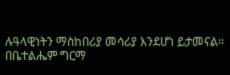ሉዓላዊነትን ማስከበሪያ መሳሪያ እንደሆነ ይታመናል፡፡
በቤተልሔም ግርማ